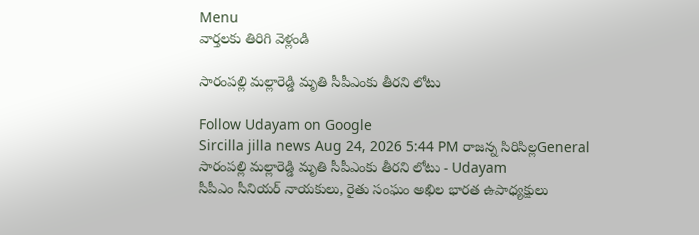Menu
వార్తలకు తిరిగి వెళ్లండి

సారంపల్లి మల్లారెడ్డి మృతి సీపీఎంకు తీరని లోటు

Follow Udayam on Google
Sircilla jilla news Aug 24, 2026 5:44 PM రాజన్న సిరిసిల్లGeneral
సారంపల్లి మల్లారెడ్డి మృతి సీపీఎంకు తీరని లోటు - Udayam
సీపీఎం సీనియర్ నాయకులు, రైతు సంఘం అఖిల భారత ఉపాధ్యక్షులు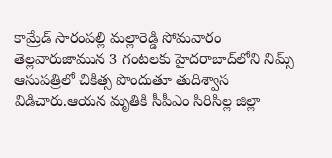కామ్రేడ్ సారంపల్లి మల్లారెడ్డి సోమవారం తెల్లవారుజామున 3 గంటలకు హైదరాబాద్‌లోని నిమ్స్ ఆసుపత్రిలో చికిత్స పొందుతూ తుదిశ్వాస విడిచారు.ఆయన మృతికి సీపీఎం సిరిసిల్ల జిల్లా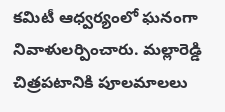కమిటీ ఆధ్వర్యంలో ఘనంగా నివాళులర్పించారు. మల్లారెడ్డి చిత్రపటానికి పూలమాలలు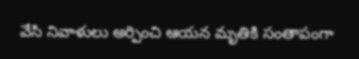వేసి నివాళులు అర్పించి ఆయన మృతికి సంతాపంగా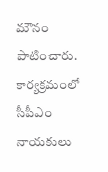మౌనం పాటించారు. కార్యక్రమంలో సీపీఎం నాయకులు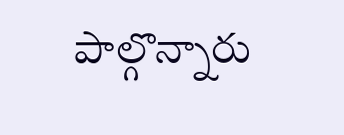పాల్గొన్నారు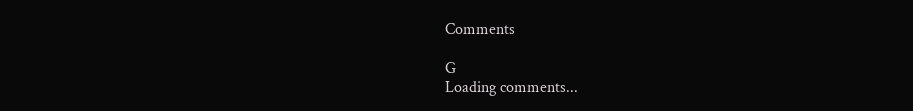Comments

G
Loading comments...